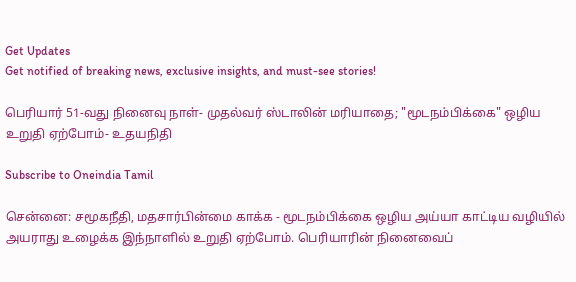Get Updates
Get notified of breaking news, exclusive insights, and must-see stories!

பெரியார் 51-வது நினைவு நாள்- முதல்வர் ஸ்டாலின் மரியாதை; "மூடநம்பிக்கை" ஒழிய உறுதி ஏற்போம்- உதயநிதி

Subscribe to Oneindia Tamil

சென்னை: சமூகநீதி, மதசார்பின்மை காக்க - மூடநம்பிக்கை ஒழிய அய்யா காட்டிய வழியில் அயராது உழைக்க இந்நாளில் உறுதி ஏற்போம். பெரியாரின் நினைவைப்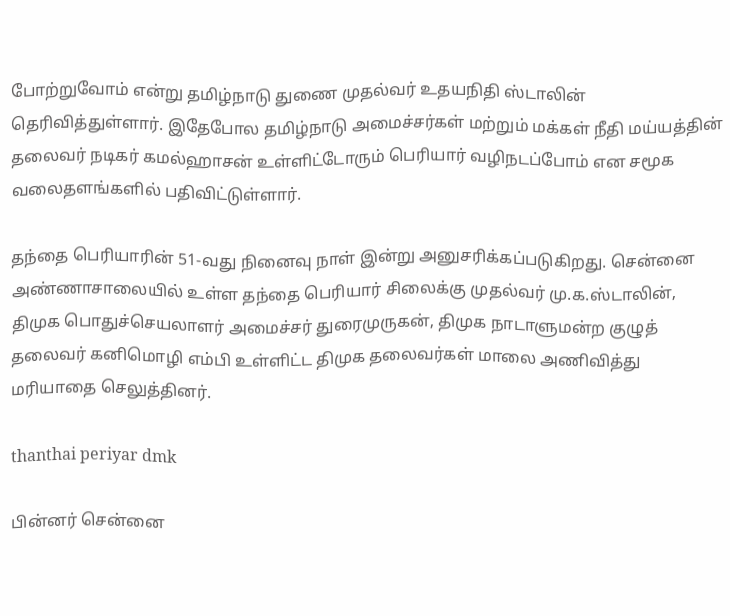போற்றுவோம் என்று தமிழ்நாடு துணை முதல்வர் உதயநிதி ஸ்டாலின் தெரிவித்துள்ளார். இதேபோல தமிழ்நாடு அமைச்சர்கள் மற்றும் மக்கள் நீதி மய்யத்தின் தலைவர் நடிகர் கமல்ஹாசன் உள்ளிட்டோரும் பெரியார் வழிநடப்போம் என சமூக வலைதளங்களில் பதிவிட்டுள்ளார்.

தந்தை பெரியாரின் 51-வது நினைவு நாள் இன்று அனுசரிக்கப்படுகிறது. சென்னை அண்ணாசாலையில் உள்ள தந்தை பெரியார் சிலைக்கு முதல்வர் மு.க.ஸ்டாலின், திமுக பொதுச்செயலாளர் அமைச்சர் துரைமுருகன், திமுக நாடாளுமன்ற குழுத் தலைவர் கனிமொழி எம்பி உள்ளிட்ட திமுக தலைவர்கள் மாலை அணிவித்து மரியாதை செலுத்தினர்.

thanthai periyar dmk

பின்னர் சென்னை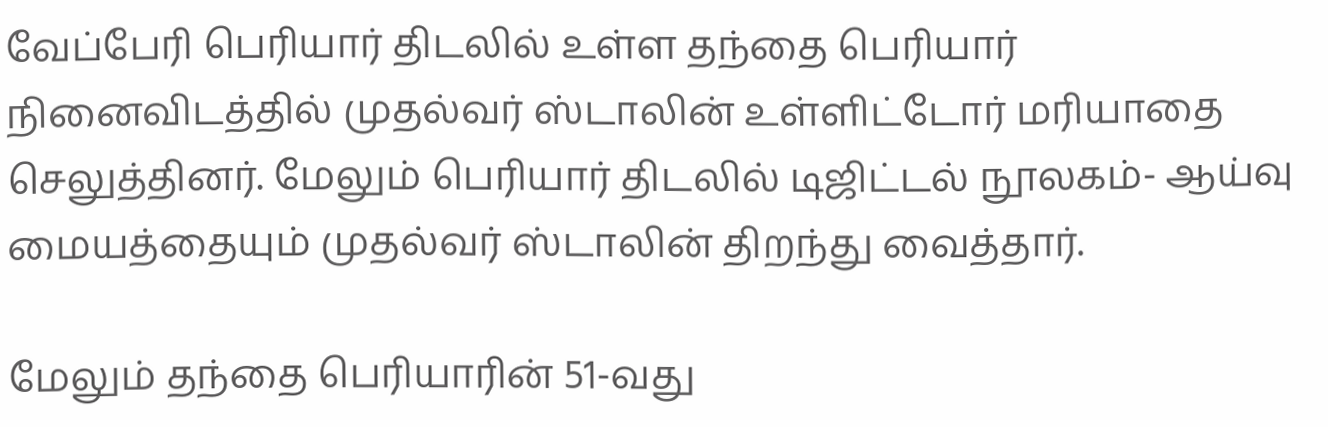வேப்பேரி பெரியார் திடலில் உள்ள தந்தை பெரியார் நினைவிடத்தில் முதல்வர் ஸ்டாலின் உள்ளிட்டோர் மரியாதை செலுத்தினர். மேலும் பெரியார் திடலில் டிஜிட்டல் நூலகம்- ஆய்வு மையத்தையும் முதல்வர் ஸ்டாலின் திறந்து வைத்தார்.

மேலும் தந்தை பெரியாரின் 51-வது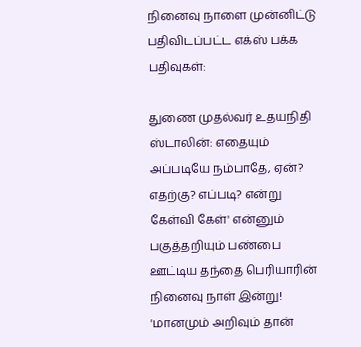நினைவு நாளை முன்னிட்டு பதிவிடப்பட்ட எக்ஸ் பக்க பதிவுகள்:

துணை முதல்வர் உதயநிதி ஸ்டாலின்: எதையும் அப்படியே நம்பாதே, ஏன்? எதற்கு? எப்படி? என்று கேள்வி கேள்' என்னும் பகுத்தறியும் பண்பை ஊட்டிய தந்தை பெரியாரின் நினைவு நாள் இன்று! 'மானமும் அறிவும் தான்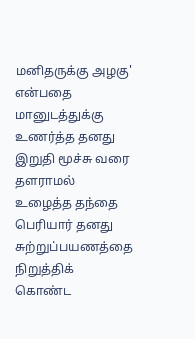மனிதருக்கு அழகு' என்பதை மானுடத்துக்கு உணர்த்த தனது இறுதி மூச்சு வரை தளராமல் உழைத்த தந்தை பெரியார் தனது சுற்றுப்பயணத்தை நிறுத்திக் கொண்ட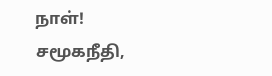நாள்!
சமூகநீதி,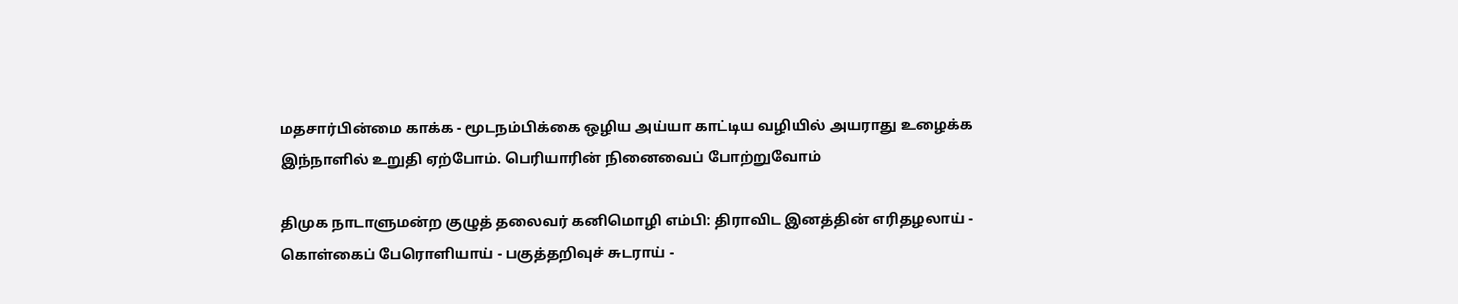மதசார்பின்மை காக்க - மூடநம்பிக்கை ஒழிய அய்யா காட்டிய வழியில் அயராது உழைக்க இந்நாளில் உறுதி ஏற்போம். பெரியாரின் நினைவைப் போற்றுவோம்

திமுக நாடாளுமன்ற குழுத் தலைவர் கனிமொழி எம்பி: திராவிட இனத்தின் எரிதழலாய் - கொள்கைப் பேரொளியாய் - பகுத்தறிவுச் சுடராய் -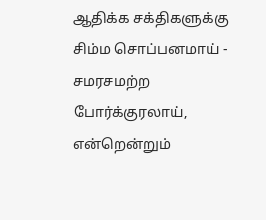ஆதிக்க சக்திகளுக்கு சிம்ம சொப்பனமாய் - சமரசமற்ற போர்க்குரலாய், என்றென்றும்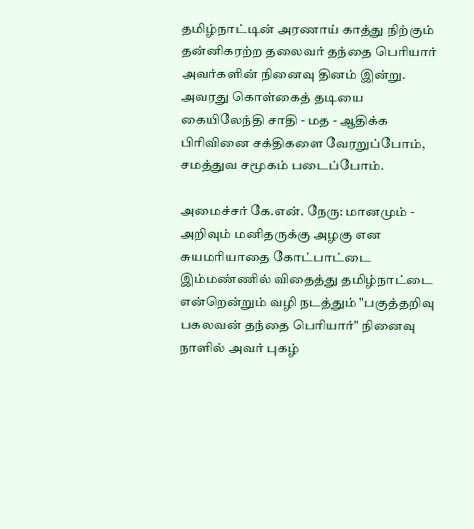தமிழ்நாட்டின் அரணாய் காத்து நிற்கும் தன்னிகரற்ற தலைவர் தந்தை பெரியார் அவர்களின் நினைவு தினம் இன்று. அவரது கொள்கைத் தடியை கையிலேந்தி சாதி - மத - ஆதிக்க பிரிவினை சக்திகளை வேரறுப்போம், சமத்துவ சமூகம் படைப்போம்.

அமைச்சர் கே.என். நேரு: மானமும் - அறிவும் மனிதருக்கு அழகு என சுயமரியாதை கோட்பாட்டை இம்மண்ணில் விதைத்து தமிழ்நாட்டை என்றென்றும் வழி நடத்தும் "பகுத்தறிவு பகலவன் தந்தை பெரியார்" நினைவு நாளில் அவர் புகழ்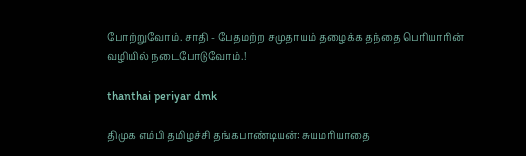போற்றுவோம். சாதி - பேதமற்ற சமுதாயம் தழைக்க தந்தை பெரியாரின் வழியில் நடைபோடுவோம்.!

thanthai periyar dmk

திமுக எம்பி தமிழச்சி தங்கபாண்டியன்: சுயமரியாதை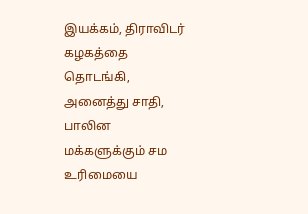இயக்கம், திராவிடர் கழகத்தை தொடங்கி, அனைத்து சாதி, பாலின மக்களுக்கும் சம உரிமையை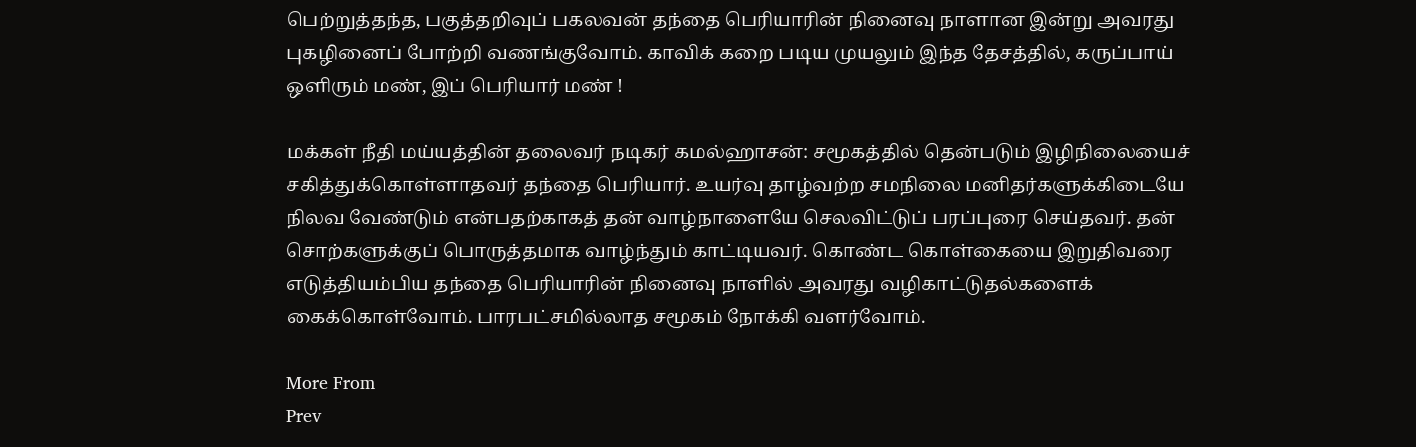பெற்றுத்தந்த, பகுத்தறிவுப் பகலவன் தந்தை பெரியாரின் நினைவு நாளான இன்று அவரது புகழினைப் போற்றி வணங்குவோம்‌. காவிக் கறை படிய முயலும் இந்த தேசத்தில், கருப்பாய் ஒளிரும் மண், இப் பெரியார் மண் !

மக்கள் நீதி மய்யத்தின் தலைவர் நடிகர் கமல்ஹாசன்: சமூகத்தில் தென்படும் இழிநிலையைச் சகித்துக்கொள்ளாதவர் தந்தை பெரியார். உயர்வு தாழ்வற்ற சமநிலை மனிதர்களுக்கிடையே நிலவ வேண்டும் என்பதற்காகத் தன் வாழ்நாளையே செலவிட்டுப் பரப்புரை செய்தவர். தன் சொற்களுக்குப் பொருத்தமாக வாழ்ந்தும் காட்டியவர். கொண்ட கொள்கையை இறுதிவரை எடுத்தியம்பிய தந்தை பெரியாரின் நினைவு நாளில் அவரது வழிகாட்டுதல்களைக் கைக்கொள்வோம். பாரபட்சமில்லாத சமூகம் நோக்கி வளர்வோம்.

More From
Prev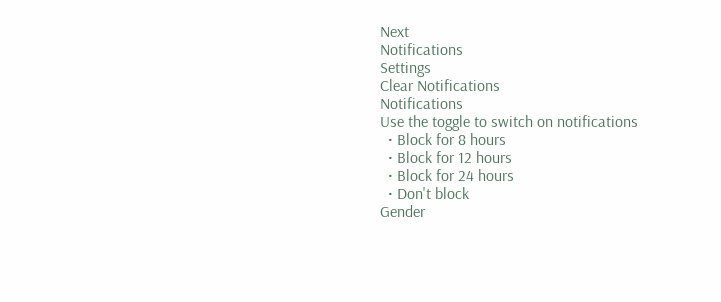Next
Notifications
Settings
Clear Notifications
Notifications
Use the toggle to switch on notifications
  • Block for 8 hours
  • Block for 12 hours
  • Block for 24 hours
  • Don't block
Gender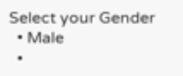Select your Gender
  • Male
  •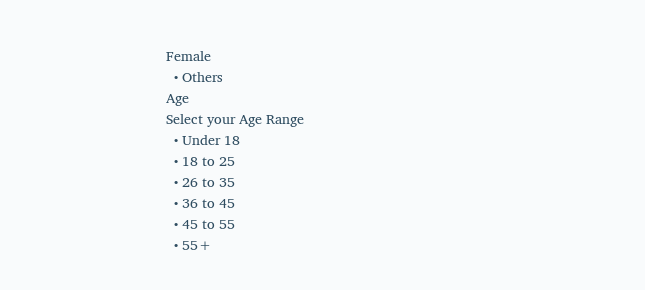Female
  • Others
Age
Select your Age Range
  • Under 18
  • 18 to 25
  • 26 to 35
  • 36 to 45
  • 45 to 55
  • 55+